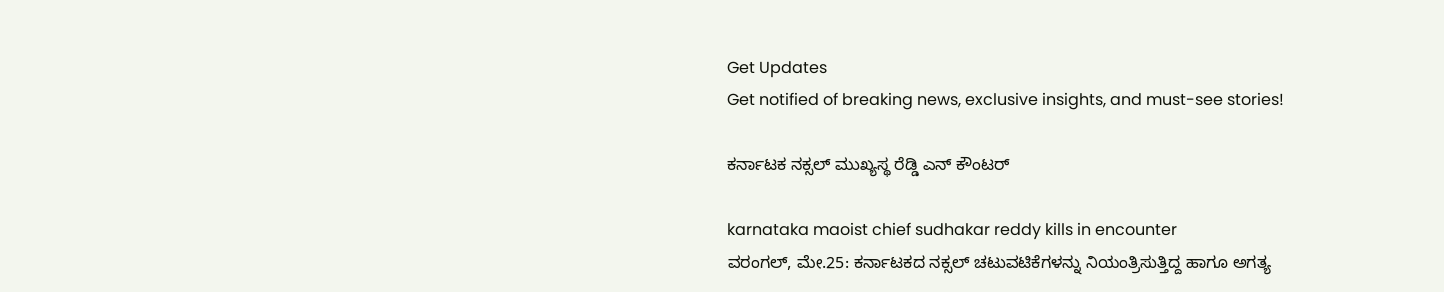Get Updates
Get notified of breaking news, exclusive insights, and must-see stories!

ಕರ್ನಾಟಕ ನಕ್ಸಲ್ ಮುಖ್ಯಸ್ಥ ರೆಡ್ಡಿ ಎನ್ ಕೌಂಟರ್

karnataka maoist chief sudhakar reddy kills in encounter
ವರಂಗಲ್, ಮೇ.25: ಕರ್ನಾಟಕದ ನಕ್ಸಲ್ ಚಟುವಟಿಕೆಗಳನ್ನು ನಿಯಂತ್ರಿಸುತ್ತಿದ್ದ ಹಾಗೂ ಅಗತ್ಯ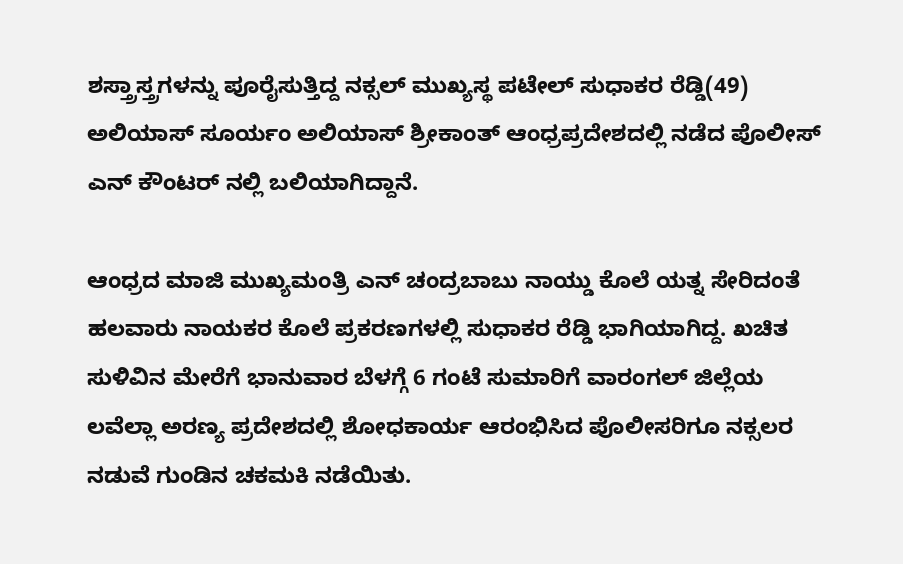ಶಸ್ತ್ರಾಸ್ತ್ರಗಳನ್ನು ಪೂರೈಸುತ್ತಿದ್ದ ನಕ್ಸಲ್ ಮುಖ್ಯಸ್ಥ ಪಟೇಲ್ ಸುಧಾಕರ ರೆಡ್ಡಿ(49) ಅಲಿಯಾಸ್ ಸೂರ್ಯಂ ಅಲಿಯಾಸ್ ಶ್ರೀಕಾಂತ್ ಆಂಧ್ರಪ್ರದೇಶದಲ್ಲಿ ನಡೆದ ಪೊಲೀಸ್ ಎನ್ ಕೌಂಟರ್ ನಲ್ಲಿ ಬಲಿಯಾಗಿದ್ದಾನೆ.

ಆಂಧ್ರದ ಮಾಜಿ ಮುಖ್ಯಮಂತ್ರಿ ಎನ್ ಚಂದ್ರಬಾಬು ನಾಯ್ಡು ಕೊಲೆ ಯತ್ನ ಸೇರಿದಂತೆ ಹಲವಾರು ನಾಯಕರ ಕೊಲೆ ಪ್ರಕರಣಗಳಲ್ಲಿ ಸುಧಾಕರ ರೆಡ್ಡಿ ಭಾಗಿಯಾಗಿದ್ದ. ಖಚಿತ ಸುಳಿವಿನ ಮೇರೆಗೆ ಭಾನುವಾರ ಬೆಳಗ್ಗೆ 6 ಗಂಟೆ ಸುಮಾರಿಗೆ ವಾರಂಗಲ್ ಜಿಲ್ಲೆಯ ಲವೆಲ್ಲಾ ಅರಣ್ಯ ಪ್ರದೇಶದಲ್ಲಿ ಶೋಧಕಾರ್ಯ ಆರಂಭಿಸಿದ ಪೊಲೀಸರಿಗೂ ನಕ್ಸಲರ ನಡುವೆ ಗುಂಡಿನ ಚಕಮಕಿ ನಡೆಯಿತು.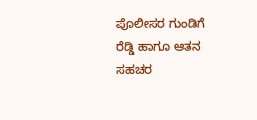ಪೊಲೀಸರ ಗುಂಡಿಗೆ ರೆಡ್ಡಿ ಹಾಗೂ ಆತನ ಸಹಚರ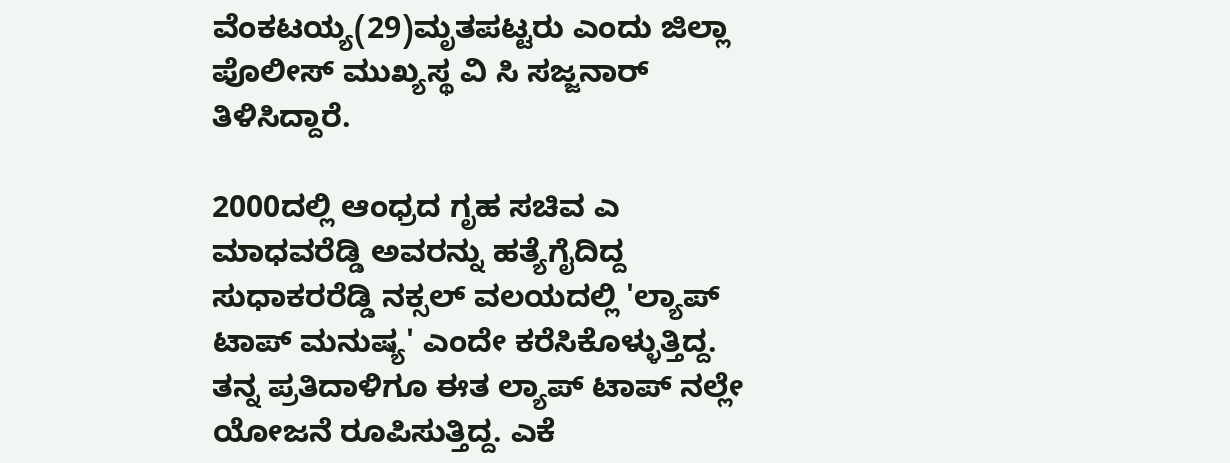ವೆಂಕಟಯ್ಯ(29)ಮೃತಪಟ್ಟರು ಎಂದು ಜಿಲ್ಲಾ ಪೊಲೀಸ್ ಮುಖ್ಯಸ್ಥ ವಿ ಸಿ ಸಜ್ಜನಾರ್ ತಿಳಿಸಿದ್ದಾರೆ.

2000ದಲ್ಲಿ ಆಂಧ್ರದ ಗೃಹ ಸಚಿವ ಎ ಮಾಧವರೆಡ್ಡಿ ಅವರನ್ನು ಹತ್ಯೆಗೈದಿದ್ದ ಸುಧಾಕರರೆಡ್ಡಿ ನಕ್ಸಲ್ ವಲಯದಲ್ಲಿ 'ಲ್ಯಾಪ್ ಟಾಪ್ ಮನುಷ್ಯ' ಎಂದೇ ಕರೆಸಿಕೊಳ್ಳುತ್ತಿದ್ದ. ತನ್ನ ಪ್ರತಿದಾಳಿಗೂ ಈತ ಲ್ಯಾಪ್ ಟಾಪ್ ನಲ್ಲೇ ಯೋಜನೆ ರೂಪಿಸುತ್ತಿದ್ದ. ಎಕೆ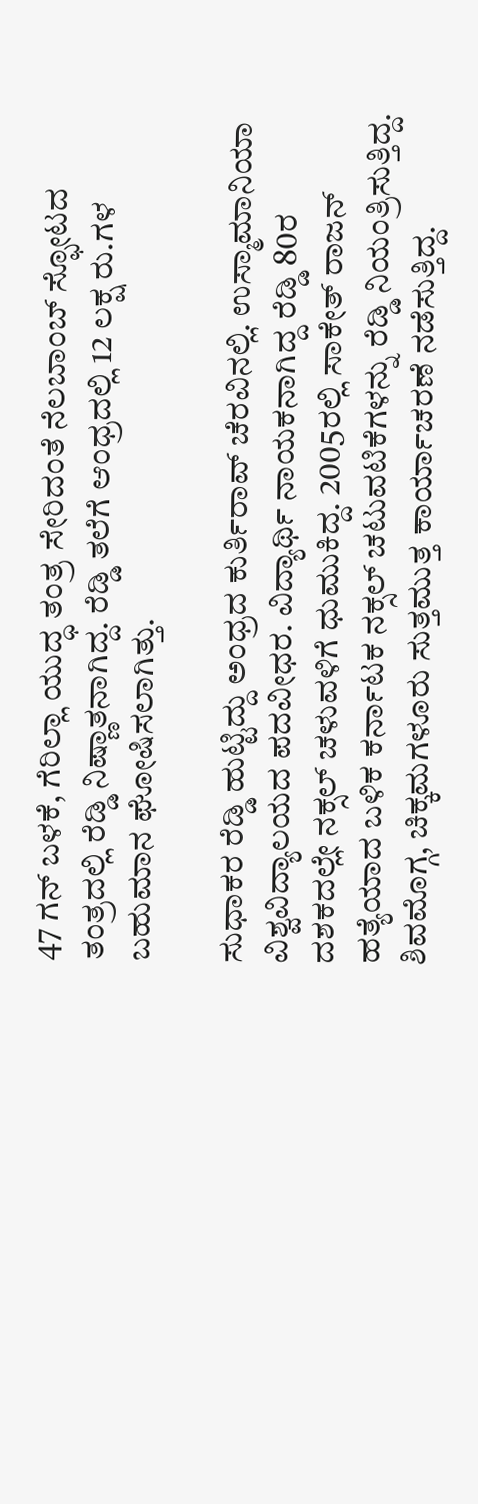47 ಗನ್ ಬಳಕೆ, ಗೆರಿಲ್ಲಾ ಯುದ್ಧ ತಂತ್ರ ಸೇರಿದಂತೆ ನೆಲಬಾಂಬ್ ಸ್ಫೋಟದ ತಂತ್ರದಲ್ಲಿ ರೆಡ್ಡಿ ನಿಷ್ಣಾತನಾಗಿದ್ದ. ರೆಡ್ಡಿ ತಲೆಗೆ ಆಂಧ್ರದಲ್ಲಿ 12 ಲಕ್ಷ ರು.ಗಳ ಬಹುಮಾನ ಘೋಷಿಸಲಾಗಿತ್ತು.

ಸುಧಾಕರ ರೆಡ್ಡಿ ಹುಟ್ಟಿದ್ದು ಅಂಧ್ರದ ಕುರ್ತಿರಾವ್ ಚೆರವಿನಲ್ಲಿ. ಉಸ್ಮಾಮಾನಿಯಾ ವಿಶ್ವವಿದ್ಯಾಲಯದ ಪದವೀಧರ. ವಿದ್ಯಾರ್ಥಿ ನಾಯಕನಾಗಿದ್ದ ರೆಡ್ಡಿ 80ರ ದಶಕದಲ್ಲೇ ನಕ್ಸಲ್ ಚಳುವಳಿಗೆ ಧುಮುಕಿದ್ದ. 2005ರಲ್ಲಿ ಸಾಕೇತ್ ರಾಜನ್ ಹತ್ಯೆಯಾದ ಬಳಿಕ ಕರ್ನಾಟಕ ನಕ್ಸಲ್ ಚಟುವಟಿಕೆಗಳನ್ನು ರೆಡ್ಡಿ ನಿಯಂತ್ರಿಸುತ್ತಿದ್ದ. ಶಿವಮೊಗ್ಗ, ಚಿಕ್ಕಮಗಳೂರು ಸುತ್ತಮುತ್ತ ಕಾರ್ಯಾಚರಣೆ ನಡೆಸುತ್ತಿದ್ದ.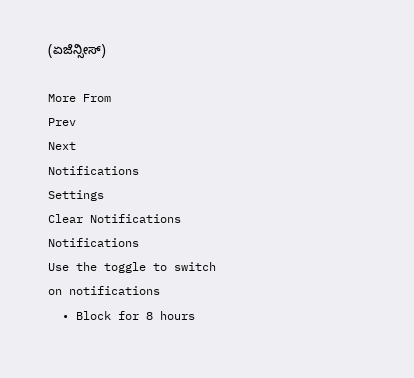(ಏಜೆನ್ಸೀಸ್)

More From
Prev
Next
Notifications
Settings
Clear Notifications
Notifications
Use the toggle to switch on notifications
  • Block for 8 hours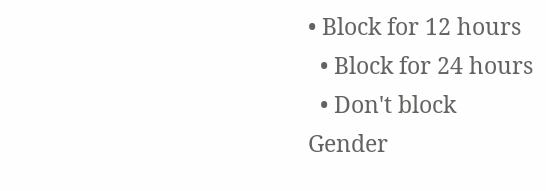• Block for 12 hours
  • Block for 24 hours
  • Don't block
Gender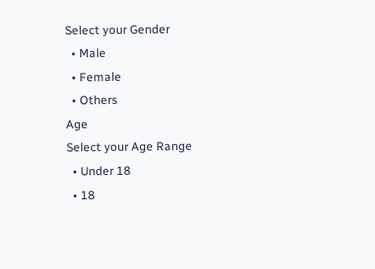Select your Gender
  • Male
  • Female
  • Others
Age
Select your Age Range
  • Under 18
  • 18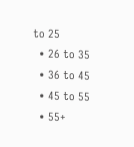to 25
  • 26 to 35
  • 36 to 45
  • 45 to 55
  • 55+